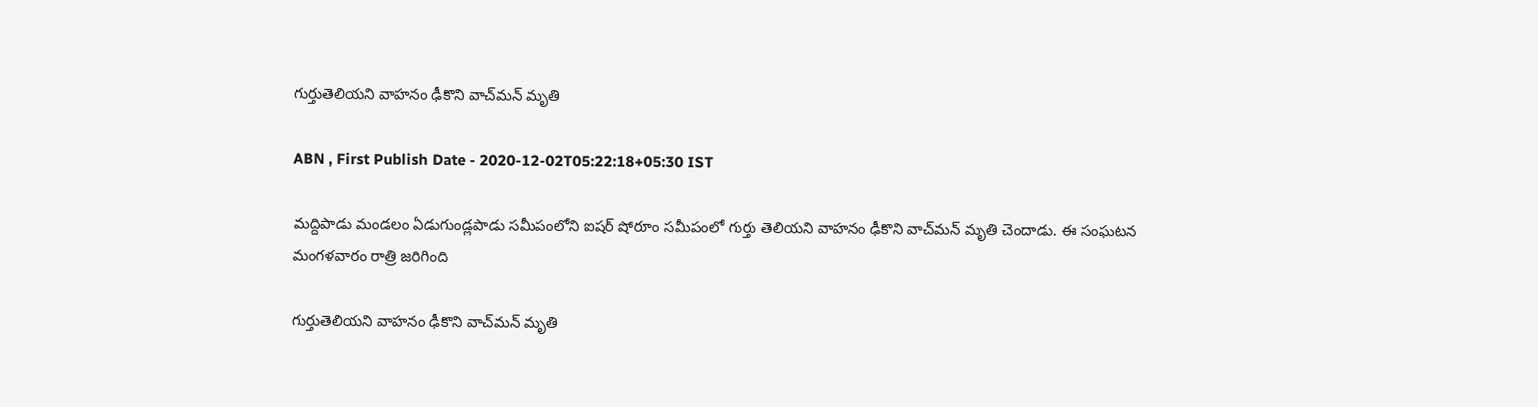గుర్తుతెలియని వాహనం ఢీకొని వాచ్‌మన్‌ మృతి

ABN , First Publish Date - 2020-12-02T05:22:18+05:30 IST

మద్దిపాడు మండలం ఏడుగుండ్లపాడు సమీపంలోని ఐషర్‌ షోరూం సమీపంలో గుర్తు తెలియని వాహనం ఢీకొని వాచ్‌మన్‌ మృతి చెందాడు. ఈ సంఘటన మంగళవారం రాత్రి జరిగింది

గుర్తుతెలియని వాహనం ఢీకొని వాచ్‌మన్‌ మృతి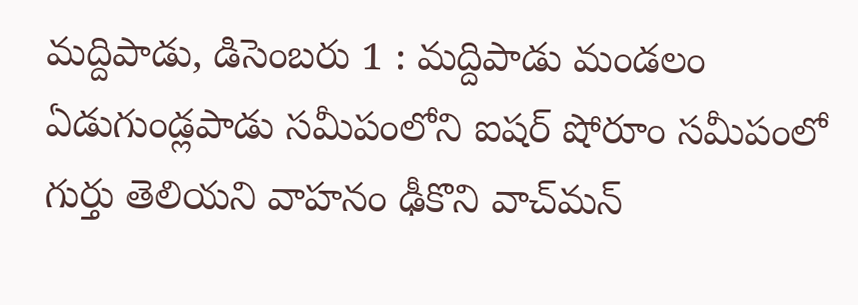మద్దిపాడు, డిసెంబరు 1 : మద్దిపాడు మండలం ఏడుగుండ్లపాడు సమీపంలోని ఐషర్‌ షోరూం సమీపంలో గుర్తు తెలియని వాహనం ఢీకొని వాచ్‌మన్‌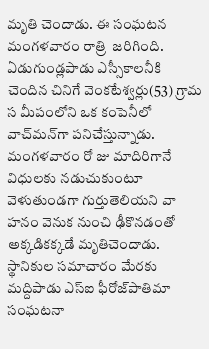మృతి చెందాడు. ఈ సంఘటన మంగళవారం రాత్రి  జరిగింది. ఏడుగుండ్లపాడు ఎస్సీకాలనీకి చెందిన చినిగే వెంకటేశ్వర్లు(53) గ్రామ స మీపంలోని ఒక కంపెనీలో వాచ్‌మన్‌గా పనిచేస్తున్నాడు.  మంగళవారం రో జు మాదిరిగానే విధులకు నడుచుకుంటూ వెళుతుండగా గుర్తుతెలియని వా హనం వెనుక నుంచి ఢీకొనడంతో అక్కడికక్కడే మృతిచెందాడు. స్థానికుల సమాచారం మేరకు మద్దిపాడు ఎస్‌ఐ ఫీరోజ్‌పాతిమా సంఘటనా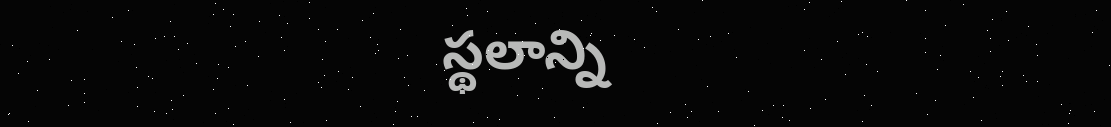స్థలాన్ని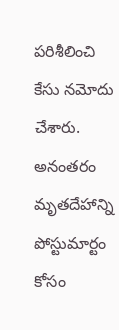పరిశీలించి కేసు నమోదు చేశారు. అనంతరం మృతదేహాన్ని పోస్టుమార్టం కోసం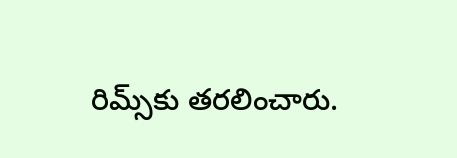రిమ్స్‌కు తరలించారు.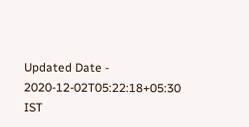Updated Date - 2020-12-02T05:22:18+05:30 IST